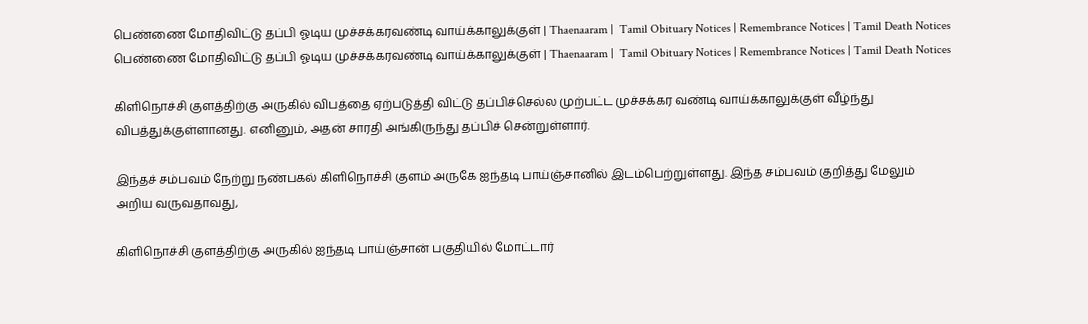பெண்ணை மோதிவிட்டு தப்பி ஓடிய முச்சக்கரவண்டி வாய்க்காலுக்குள் | Thaenaaram |  Tamil Obituary Notices | Remembrance Notices | Tamil Death Notices
பெண்ணை மோதிவிட்டு தப்பி ஓடிய முச்சக்கரவண்டி வாய்க்காலுக்குள் | Thaenaaram |  Tamil Obituary Notices | Remembrance Notices | Tamil Death Notices

கிளிநொச்சி குளத்திற்கு அருகில் விபத்தை ஏற்படுத்தி விட்டு தப்பிச்செல்ல முற்பட்ட முச்சக்கர வண்டி வாய்க்காலுக்குள் வீழ்ந்து விபத்துக்குள்ளானது. எனினும், அதன் சாரதி அங்கிருந்து தப்பிச் சென்றுள்ளார்.

இந்தச் சம்பவம் நேற்று நண்பகல் கிளிநொச்சி குளம் அருகே ஐந்தடி பாய்ஞ்சானில் இடம்பெற்றுள்ளது. இந்த சம்பவம் குறித்து மேலும் அறிய வருவதாவது,

கிளிநொச்சி குளத்திற்கு அருகில் ஐந்தடி பாய்ஞ்சான் பகுதியில் மோட்டார்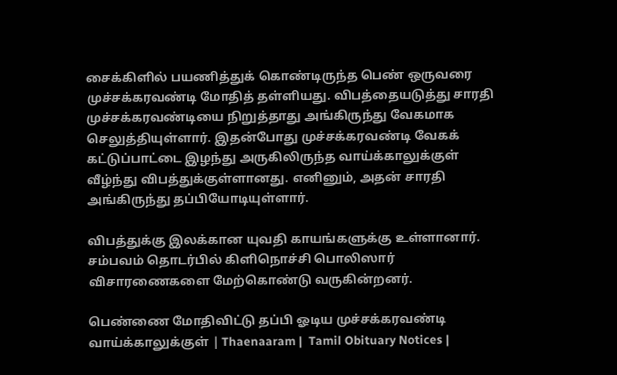சைக்கிளில் பயணித்துக் கொண்டிருந்த பெண் ஒருவரை முச்சக்கரவண்டி மோதித் தள்ளியது. விபத்தையடுத்து சாரதி முச்சக்கரவண்டியை நிறுத்தாது அங்கிருந்து வேகமாக செலுத்தியுள்ளார். இதன்போது முச்சக்கரவண்டி வேகக் கட்டுப்பாட்டை இழந்து அருகிலிருந்த வாய்க்காலுக்குள் வீழ்ந்து விபத்துக்குள்ளானது. எனினும், அதன் சாரதி அங்கிருந்து தப்பியோடியுள்ளார்.

விபத்துக்கு இலக்கான யுவதி காயங்களுக்கு உள்ளானார். சம்பவம் தொடர்பில் கிளிநொச்சி பொலிஸார் விசாரணைகளை மேற்கொண்டு வருகின்றனர்.

பெண்ணை மோதிவிட்டு தப்பி ஓடிய முச்சக்கரவண்டி வாய்க்காலுக்குள் | Thaenaaram |  Tamil Obituary Notices |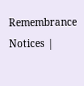Remembrance Notices |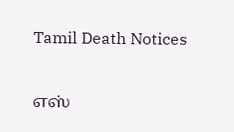Tamil Death Notices

எஸ்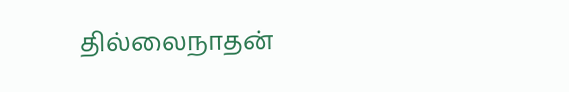தில்லைநாதன்